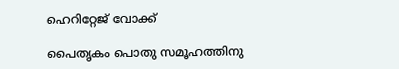ഹെറിറ്റേജ് വോക്ക്

പൈതൃകം പൊതു സമൂഹത്തിനു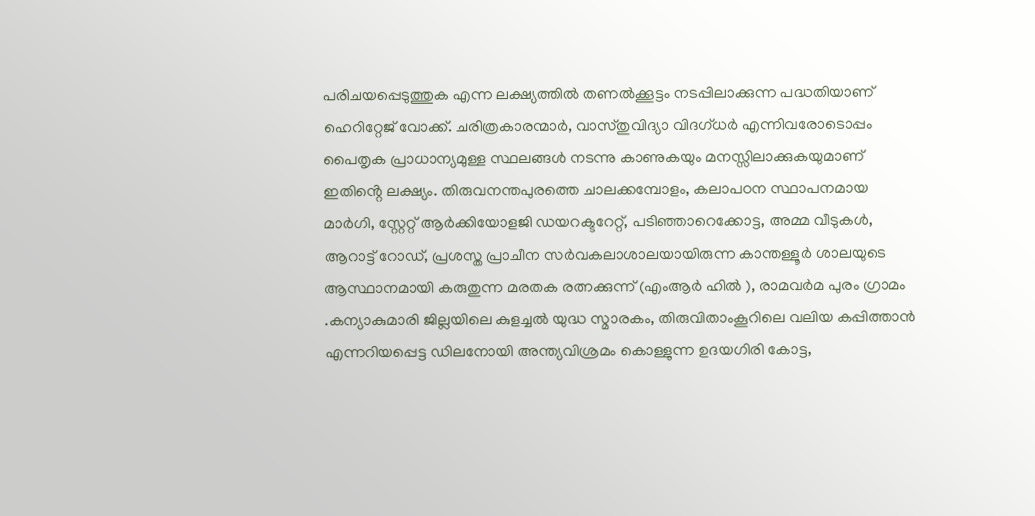പരിചയപ്പെടുത്തുക എന്ന ലക്ഷ്യത്തിൽ തണൽക്കൂട്ടം നടപ്പിലാക്കുന്ന പദ്ധതിയാണ് ഹെറിറ്റേജ് വോക്ക്. ചരിത്രകാരന്മാർ, വാസ്തുവിദ്യാ വിദഗ്ധർ എന്നിവരോടൊപ്പം പൈതൃക പ്രാധാന്യമുള്ള സ്ഥലങ്ങൾ നടന്നു കാണുകയും മനസ്സിലാക്കുകയുമാണ് ഇതിൻ്റെ ലക്ഷ്യം. തിരുവനന്തപുരത്തെ ചാലക്കമ്പോളം, കലാപഠന സ്ഥാപനമായ മാർഗി, സ്റ്റേറ്റ് ആർക്കിയോളജി ഡയറക്ടറേറ്റ്, പടിഞ്ഞാറെക്കോട്ട, അമ്മ വീടുകൾ, ആറാട്ട് റോഡ്, പ്രശസ്ത പ്രാചീന സർവകലാശാലയായിരുന്ന കാന്തള്ളൂർ ശാലയുടെ ആസ്ഥാനമായി കരുതുന്ന മരതക രത്നക്കുന്ന് (എംആർ ഹിൽ ), രാമവർമ പുരം ഗ്രാമം .കന്യാകുമാരി ജില്ലയിലെ കുളച്ചൽ യുദ്ധ സ്മാരകം, തിരുവിതാംകൂറിലെ വലിയ കപ്പിത്താൻ എന്നറിയപ്പെട്ട ഡിലനോയി അന്ത്യവിശ്രമം കൊള്ളുന്ന ഉദയഗിരി കോട്ട,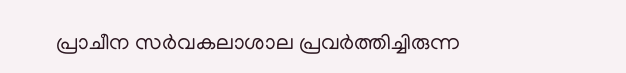പ്രാചീന സർവകലാശാല പ്രവർത്തിച്ചിരുന്ന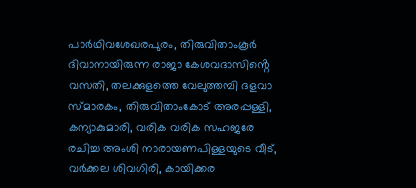പാർഥിവശേഖരപുരം, തിരുവിതാംകൂർ ദിവാനായിരുന്ന രാജാ കേശവദാസിൻ്റെ വസതി, തലക്കുളത്തെ വേലുത്തമ്പി ദളവാ സ്മാരകം, തിരുവിതാംകോട് അരപ്പള്ളി, കന്യാകുമാരി, വരിക വരിക സഹജരേ രചിച്ച അംശി നാരായണപിള്ളയുടെ വീട്, വർക്കല ശിവഗിരി, കായിക്കര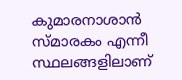കുമാരനാശാൻ സ്മാരകം എന്നീ സ്ഥലങ്ങളിലാണ്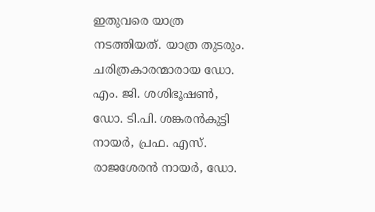ഇതുവരെ യാത്ര നടത്തിയത്. യാത്ര തുടരും.
ചരിത്രകാരന്മാരായ ഡോ. എം. ജി. ശശിഭൂഷൺ, ഡോ. ടി.പി. ശങ്കരൻകുട്ടി നായർ, പ്രഫ. എസ്. രാജശേരൻ നായർ, ഡോ.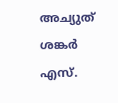അച്യുത് ശങ്കർ എസ്.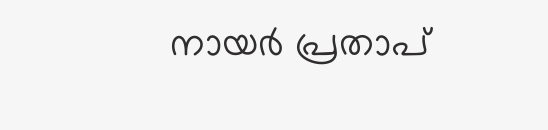നായർ പ്രതാപ്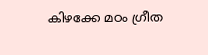കിഴക്കേ മഠം ഗ്രീത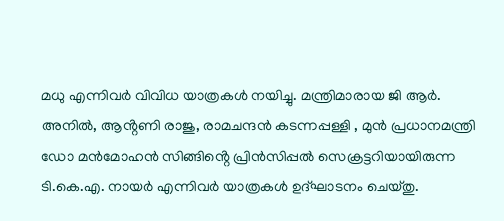മധു എന്നിവർ വിവിധ യാത്രകൾ നയിച്ചു. മന്ത്രിമാരായ ജി ആർ. അനിൽ, ആൻ്റണി രാജു, രാമചന്ദൻ കടന്നപ്പള്ളി , മുൻ പ്രധാനമന്ത്രി ഡോ മൻമോഹൻ സിങ്ങിൻ്റെ പ്രിൻസിപ്പൽ സെക്രട്ടറിയായിരുന്ന ടി.കെ.എ. നായർ എന്നിവർ യാത്രകൾ ഉദ്ഘാടനം ചെയ്തു.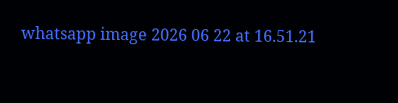whatsapp image 2026 06 22 at 16.51.21